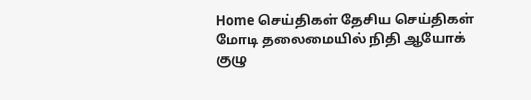Home செய்திகள் தேசிய செய்திகள் மோடி தலைமையில் நிதி ஆயோக் குழு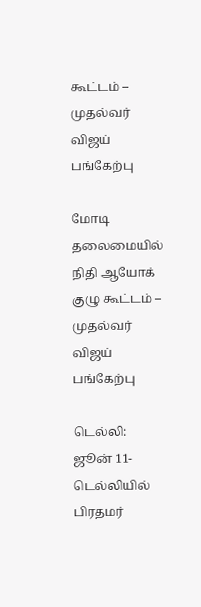கூட்டம் – முதல்வர் விஜய் பங்கேற்பு

மோடி தலைமையில் நிதி ஆயோக் குழு கூட்டம் – முதல்வர் விஜய் பங்கேற்பு

டெல்லி: ஜூன் 11-
டெல்லியில் பிரதமர்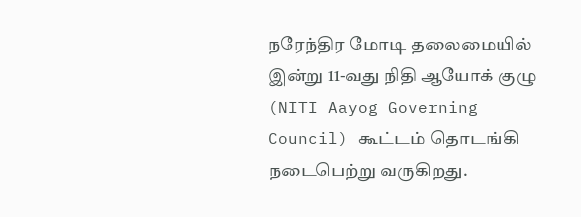நரேந்திர மோடி தலைமையில் இன்று 11-வது நிதி ஆயோக் குழு (NITI Aayog Governing Council) கூட்டம் தொடங்கி நடைபெற்று வருகிறது.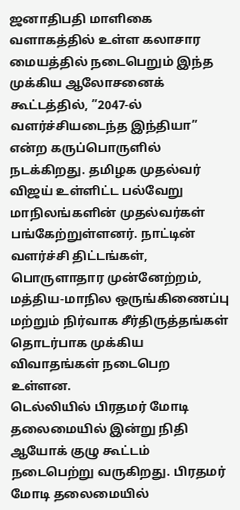ஜனாதிபதி மாளிகை வளாகத்தில் உள்ள கலாசார மையத்தில் நடைபெறும் இந்த முக்கிய ஆலோசனைக் கூட்டத்தில், ”2047-ல் வளர்ச்சியடைந்த இந்தியா” என்ற கருப்பொருளில் நடக்கிறது. தமிழக முதல்வர் விஜய் உள்ளிட்ட பல்வேறு மாநிலங்களின் முதல்வர்கள் பங்கேற்றுள்ளனர். நாட்டின் வளர்ச்சி திட்டங்கள், பொருளாதார முன்னேற்றம், மத்திய-மாநில ஒருங்கிணைப்பு மற்றும் நிர்வாக சீர்திருத்தங்கள் தொடர்பாக முக்கிய விவாதங்கள் நடைபெற உள்ளன.
டெல்லியில் பிரதமர் மோடி தலைமையில் இன்று நிதி ஆயோக் குழு கூட்டம் நடைபெற்று வருகிறது. பிரதமர் மோடி தலைமையில்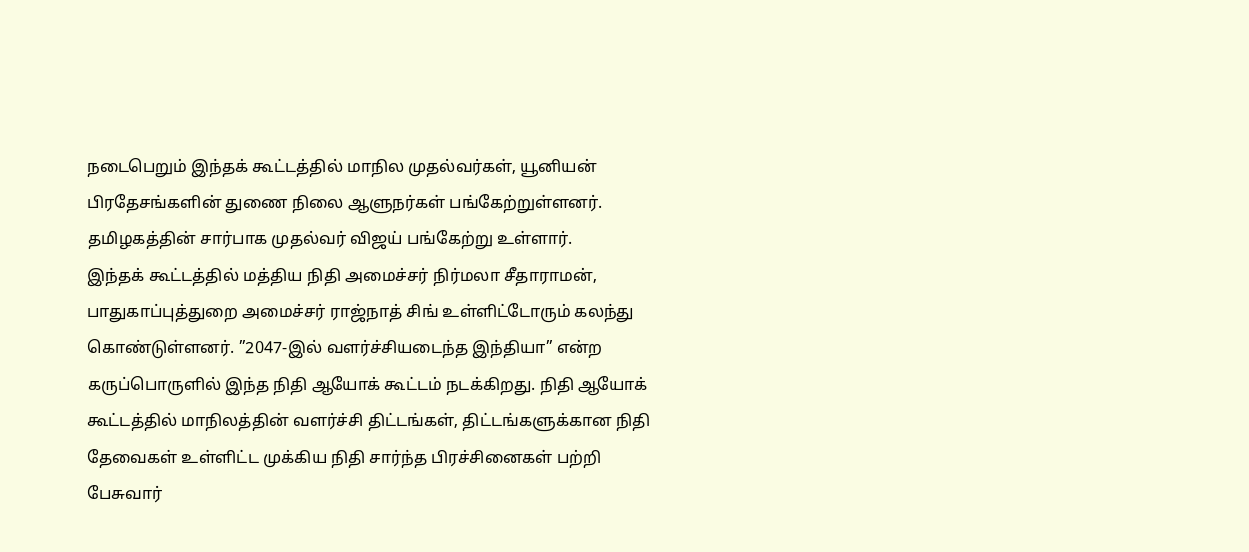நடைபெறும் இந்தக் கூட்டத்தில் மாநில முதல்வர்கள், யூனியன் பிரதேசங்களின் துணை நிலை ஆளுநர்கள் பங்கேற்றுள்ளனர். தமிழகத்தின் சார்பாக முதல்வர் விஜய் பங்கேற்று உள்ளார்.
இந்தக் கூட்டத்தில் மத்திய நிதி அமைச்சர் நிர்மலா சீதாராமன், பாதுகாப்புத்துறை அமைச்சர் ராஜ்நாத் சிங் உள்ளிட்டோரும் கலந்து கொண்டுள்ளனர். ”2047-இல் வளர்ச்சியடைந்த இந்தியா” என்ற கருப்பொருளில் இந்த நிதி ஆயோக் கூட்டம் நடக்கிறது. நிதி ஆயோக் கூட்டத்தில் மாநிலத்தின் வளர்ச்சி திட்டங்கள், திட்டங்களுக்கான நிதி தேவைகள் உள்ளிட்ட முக்கிய நிதி சார்ந்த பிரச்சினைகள் பற்றி பேசுவார்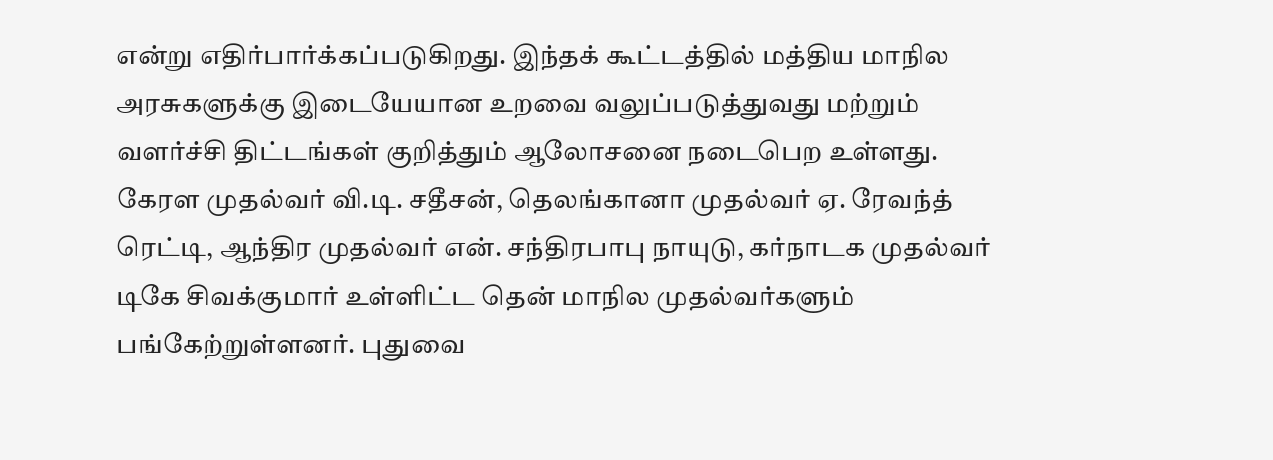என்று எதிர்பார்க்கப்படுகிறது. இந்தக் கூட்டத்தில் மத்திய மாநில அரசுகளுக்கு இடையேயான உறவை வலுப்படுத்துவது மற்றும் வளர்ச்சி திட்டங்கள் குறித்தும் ஆலோசனை நடைபெற உள்ளது. கேரள முதல்வர் வி.டி. சதீசன், தெலங்கானா முதல்வர் ஏ. ரேவந்த் ரெட்டி, ஆந்திர முதல்வர் என். சந்திரபாபு நாயுடு, கர்நாடக முதல்வர் டிகே சிவக்குமார் உள்ளிட்ட தென் மாநில முதல்வர்களும் பங்கேற்றுள்ளனர். புதுவை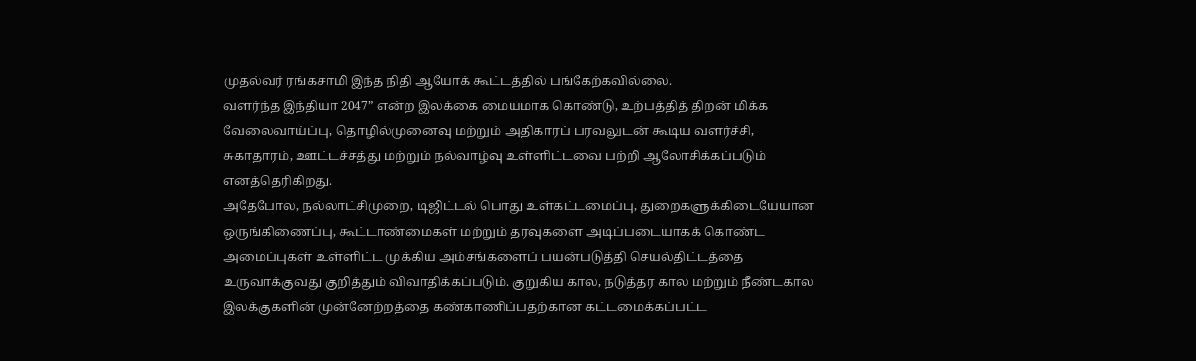முதல்வர் ரங்கசாமி இந்த நிதி ஆயோக் கூட்டத்தில் பங்கேற்கவில்லை.
வளர்ந்த இந்தியா 2047” என்ற இலக்கை மையமாக கொண்டு, உற்பத்தித் திறன் மிக்க வேலைவாய்ப்பு, தொழில்முனைவு மற்றும் அதிகாரப் பரவலுடன் கூடிய வளர்ச்சி, சுகாதாரம், ஊட்டச்சத்து மற்றும் நல்வாழ்வு உள்ளிட்டவை பற்றி ஆலோசிக்கப்படும் எனத்தெரிகிறது.
அதேபோல, நல்லாட்சிமுறை, டிஜிட்டல் பொது உள்கட்டமைப்பு, துறைகளுக்கிடையேயான ஒருங்கிணைப்பு, கூட்டாண்மைகள் மற்றும் தரவுகளை அடிப்படையாகக் கொண்ட அமைப்புகள் உள்ளிட்ட முக்கிய அம்சங்களைப் பயன்படுத்தி செயல்திட்டத்தை உருவாக்குவது குறித்தும் விவாதிக்கப்படும். குறுகிய கால, நடுத்தர கால மற்றும் நீண்டகால இலக்குகளின் முன்னேற்றத்தை கண்காணிப்பதற்கான கட்டமைக்கப்பட்ட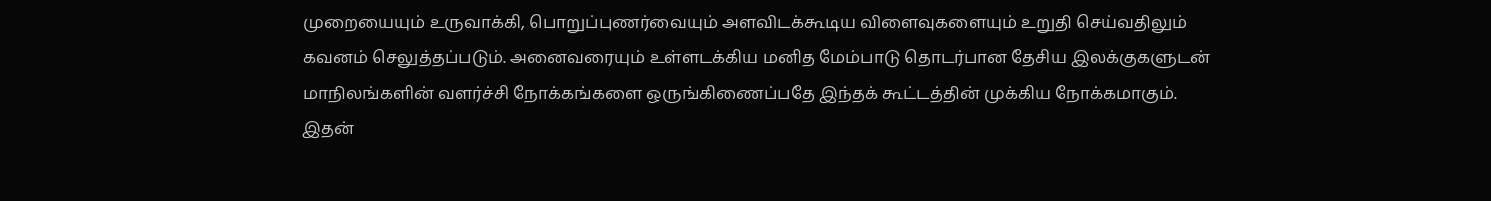முறையையும் உருவாக்கி, பொறுப்புணர்வையும் அளவிடக்கூடிய விளைவுகளையும் உறுதி செய்வதிலும் கவனம் செலுத்தப்படும். அனைவரையும் உள்ளடக்கிய மனித மேம்பாடு தொடர்பான தேசிய இலக்குகளுடன் மாநிலங்களின் வளர்ச்சி நோக்கங்களை ஒருங்கிணைப்பதே இந்தக் கூட்டத்தின் முக்கிய நோக்கமாகும். இதன்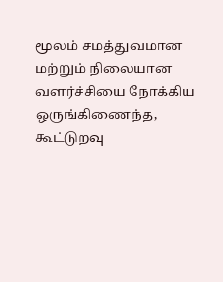மூலம் சமத்துவமான மற்றும் நிலையான வளர்ச்சியை நோக்கிய ஒருங்கிணைந்த, கூட்டுறவு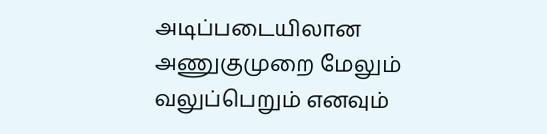அடிப்படையிலான அணுகுமுறை மேலும் வலுப்பெறும் எனவும்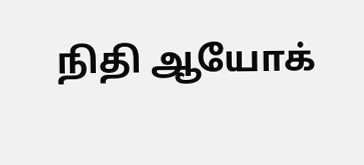நிதி ஆயோக்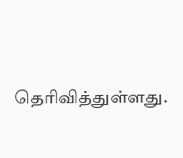தெரிவித்துள்ளது.